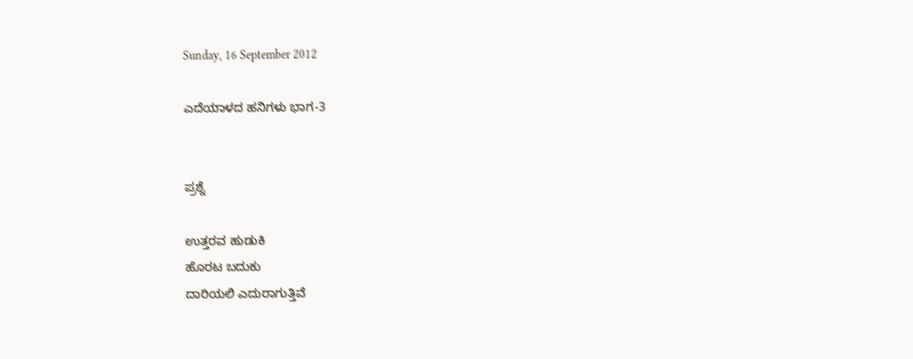Sunday, 16 September 2012

ಎದೆಯಾಳದ ಹನಿಗಳು ಭಾಗ-3


ಪ್ರಶ್ನೆ

ಉತ್ತರವ ಹುಡುಕಿ
ಹೊರಟ ಬದುಕು
ದಾರಿಯಲಿ ಎದುರಾಗುತ್ತಿವೆ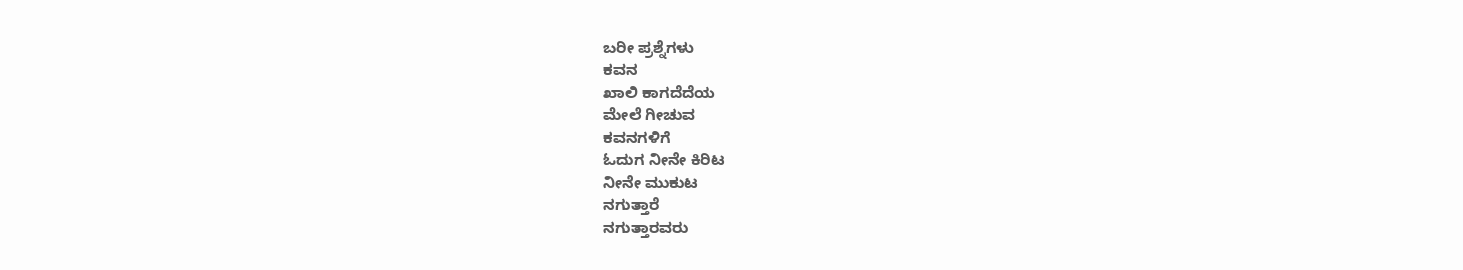ಬರೀ ಪ್ರಶ್ನೆಗಳು
ಕವನ
ಖಾಲಿ ಕಾಗದೆದೆಯ
ಮೇಲೆ ಗೀಚುವ
ಕವನಗಳಿಗೆ
ಓದುಗ ನೀನೇ ಕಿರಿಟ
ನೀನೇ ಮುಕುಟ
ನಗುತ್ತಾರೆ
ನಗುತ್ತಾರವರು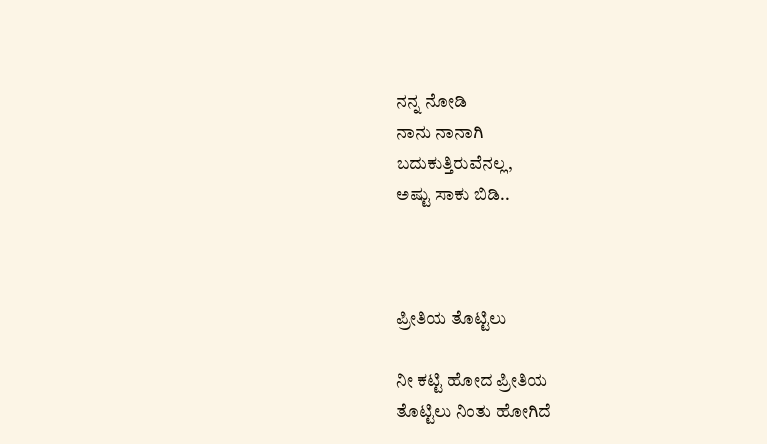ನನ್ನ ನೋಡಿ
ನಾನು ನಾನಾಗಿ
ಬದುಕುತ್ತಿರುವೆನಲ್ಲ,
ಅಷ್ಟು ಸಾಕು ಬಿಡಿ..



ಪ್ರೀತಿಯ ತೊಟ್ಟಿಲು

ನೀ ಕಟ್ಟಿ ಹೋದ ಪ್ರೀತಿಯ
ತೊಟ್ಟಿಲು ನಿಂತು ಹೋಗಿದೆ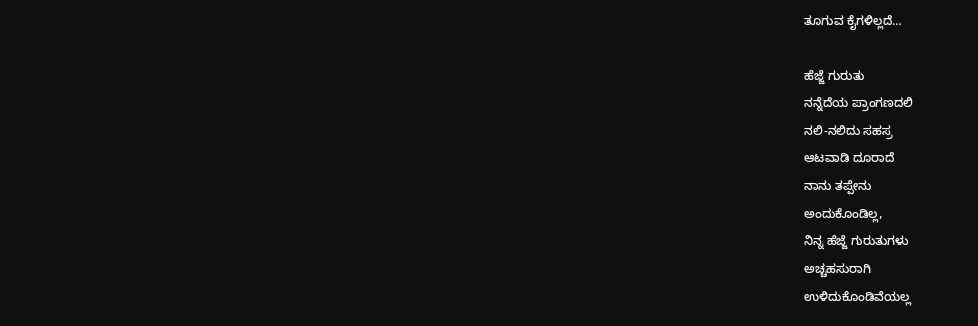ತೂಗುವ ಕೈಗಳಿಲ್ಲದೆ…

ಹೆಜ್ಜೆ ಗುರುತು
ನನ್ನೆದೆಯ ಪ್ರಾಂಗಣದಲಿ
ನಲಿ-ನಲಿದು ಸಹಸ್ರ
ಆಟವಾಡಿ ದೂರಾದೆ
ನಾನು ತಪ್ಪೇನು
ಅಂದುಕೊಂಡಿಲ್ಲ,
ನಿನ್ನ ಹೆಜ್ಜೆ ಗುರುತುಗಳು
ಅಚ್ಚಹಸುರಾಗಿ
ಉಳಿದುಕೊಂಡಿವೆಯಲ್ಲ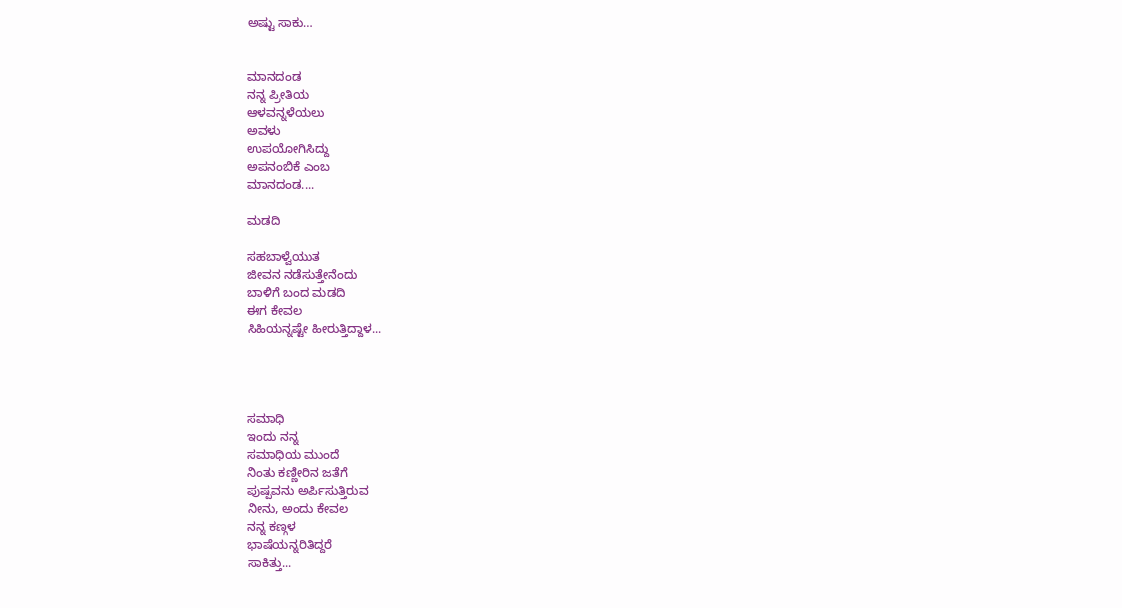ಅಷ್ಟು ಸಾಕು…


ಮಾನದಂಡ
ನನ್ನ ಪ್ರೀತಿಯ
ಆಳವನ್ನಳೆಯಲು
ಅವಳು
ಉಪಯೋಗಿಸಿದ್ದು
ಅಪನಂಬಿಕೆ ಎಂಬ
ಮಾನದಂಡ....

ಮಡದಿ

ಸಹಬಾಳ್ವೆಯುತ
ಜೀವನ ನಡೆಸುತ್ತೇನೆಂದು
ಬಾಳಿಗೆ ಬಂದ ಮಡದಿ
ಈಗ ಕೇವಲ
ಸಿಹಿಯನ್ನಷ್ಟೇ ಹೀರುತ್ತಿದ್ದಾಳ...




ಸಮಾಧಿ
ಇಂದು ನನ್ನ
ಸಮಾಧಿಯ ಮುಂದೆ
ನಿಂತು ಕಣ್ಣೀರಿನ ಜತೆಗೆ
ಪುಷ್ಪವನು ಅರ್ಪಿಸುತ್ತಿರುವ
ನೀನು, ಅಂದು ಕೇವಲ
ನನ್ನ ಕಣ್ಗಳ
ಭಾಷೆಯನ್ನರಿತಿದ್ದರೆ
ಸಾಕಿತ್ತು...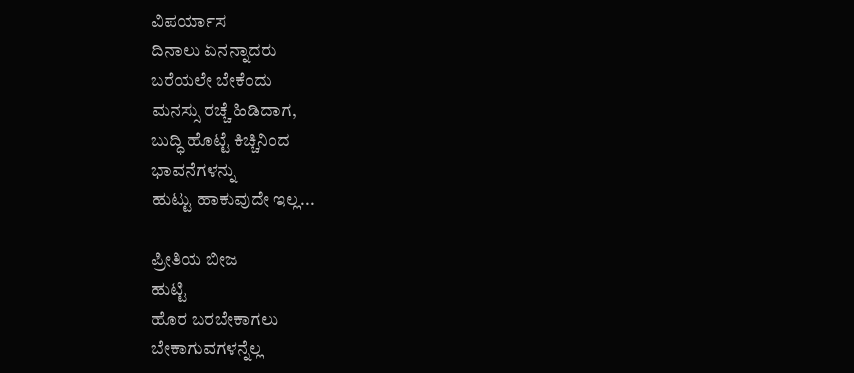ವಿಪರ್ಯಾಸ
ದಿನಾಲು ಏನನ್ನಾದರು
ಬರೆಯಲೇ ಬೇಕೆಂದು
ಮನಸ್ಸು ರಚ್ಚೆ ಹಿಡಿದಾಗ,
ಬುದ್ಧಿ ಹೊಟ್ಟೆ ಕಿಚ್ಚಿನಿಂದ
ಭಾವನೆಗಳನ್ನು
ಹುಟ್ಟು ಹಾಕುವುದೇ ಇಲ್ಲ...

ಪ್ರೀತಿಯ ಬೀಜ
ಹುಟ್ಟಿ
ಹೊರ ಬರಬೇಕಾಗಲು
ಬೇಕಾಗುವಗಳನ್ನೆಲ್ಲ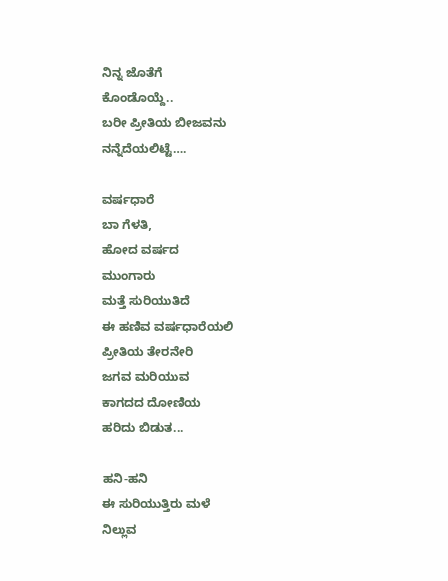ನಿನ್ನ ಜೊತೆಗೆ
ಕೊಂಡೊಯ್ದೆ..
ಬರೀ ಪ್ರೀತಿಯ ಬೀಜವನು
ನನ್ನೆದೆಯಲಿಟ್ಟೆ….

ವರ್ಷಧಾರೆ
ಬಾ ಗೆಳತಿ,
ಹೋದ ವರ್ಷದ
ಮುಂಗಾರು
ಮತ್ತೆ ಸುರಿಯುತಿದೆ
ಈ ಹಣಿವ ವರ್ಷಧಾರೆಯಲಿ
ಪ್ರೀತಿಯ ತೇರನೇರಿ
ಜಗವ ಮರಿಯುವ
ಕಾಗದದ ದೋಣಿಯ
ಹರಿದು ಬಿಡುತ...

ಹನಿ-ಹನಿ
ಈ ಸುರಿಯುತ್ತಿರು ಮಳೆ
ನಿಲ್ಲುವ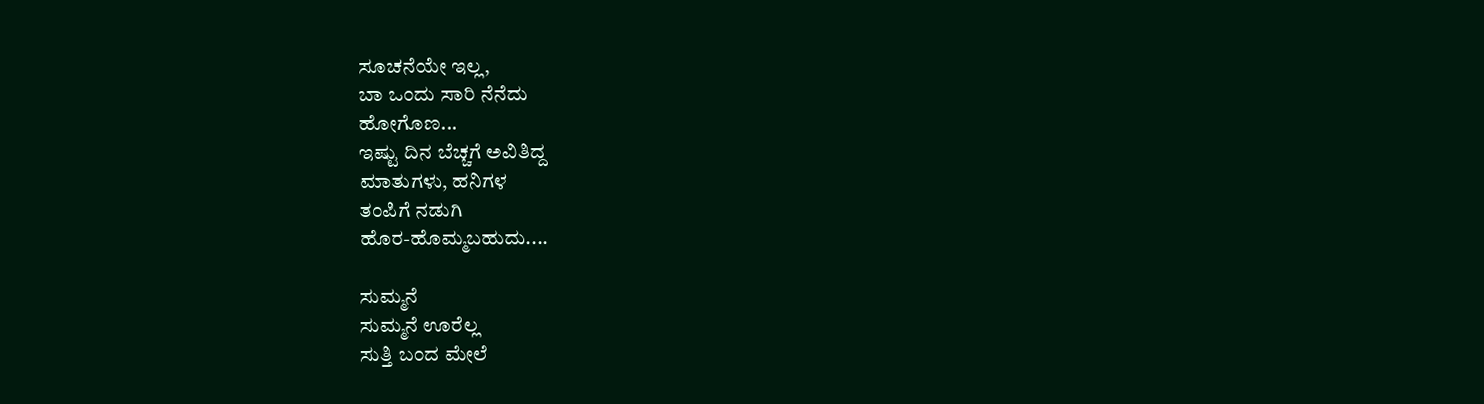ಸೂಚನೆಯೇ ಇಲ್ಲ,
ಬಾ ಒಂದು ಸಾರಿ ನೆನೆದು
ಹೋಗೊಣ...
ಇಷ್ಟು ದಿನ ಬೆಚ್ಚಗೆ ಅವಿತಿದ್ದ
ಮಾತುಗಳು, ಹನಿಗಳ
ತಂಪಿಗೆ ನಡುಗಿ
ಹೊರ-ಹೊಮ್ಮಬಹುದು....

ಸುಮ್ಮನೆ
ಸುಮ್ಮನೆ ಊರೆಲ್ಲ
ಸುತ್ತಿ ಬಂದ ಮೇಲೆ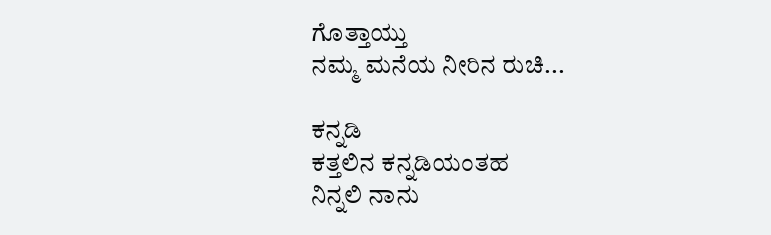ಗೊತ್ತಾಯ್ತು
ನಮ್ಮ ಮನೆಯ ನೀರಿನ ರುಚಿ...

ಕನ್ನಡಿ
ಕತ್ತಲಿನ ಕನ್ನಡಿಯಂತಹ
ನಿನ್ನಲಿ ನಾನು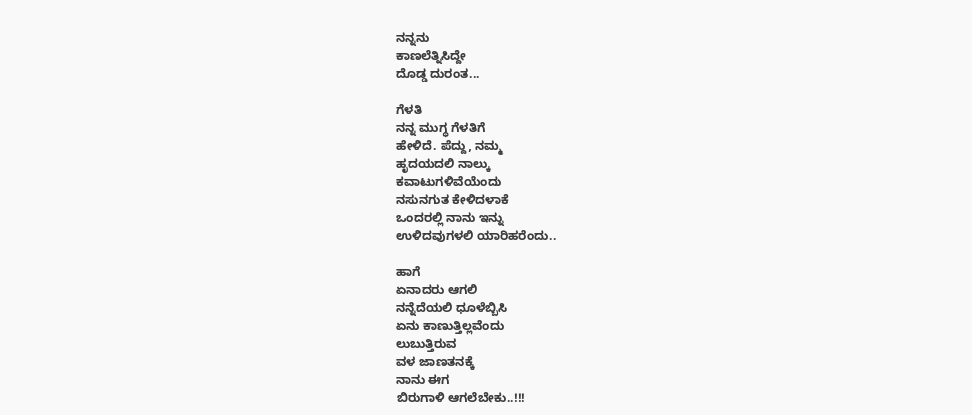ನನ್ನನು
ಕಾಣಲೆತ್ನಿಸಿದ್ದೇ
ದೊಡ್ಡ ದುರಂತ...

ಗೆಳತಿ
ನನ್ನ ಮುಗ್ಧ ಗೆಳತಿಗೆ
ಹೇಳಿದೆ. ಪೆದ್ದು, ನಮ್ಮ
ಹೃದಯದಲಿ ನಾಲ್ಕು
ಕವಾಟುಗಳಿವೆಯೆಂದು
ನಸುನಗುತ ಕೇಳಿದಳಾಕೆ
ಒಂದರಲ್ಲಿ ನಾನು ಇನ್ನು
ಉಳಿದವುಗಳಲಿ ಯಾರಿಹರೆಂದು..

ಹಾಗೆ
ಏನಾದರು ಆಗಲಿ
ನನ್ನೆದೆಯಲಿ ಧೂಳೆಬ್ಬಿಸಿ
ಏನು ಕಾಣುತ್ತಿಲ್ಲವೆಂದು
ಲುಬುತ್ತಿರುವ
ವಳ ಜಾಣತನಕ್ಕೆ
ನಾನು ಈಗ
ಬಿರುಗಾಳಿ ಆಗಲೆಬೇಕು..!!!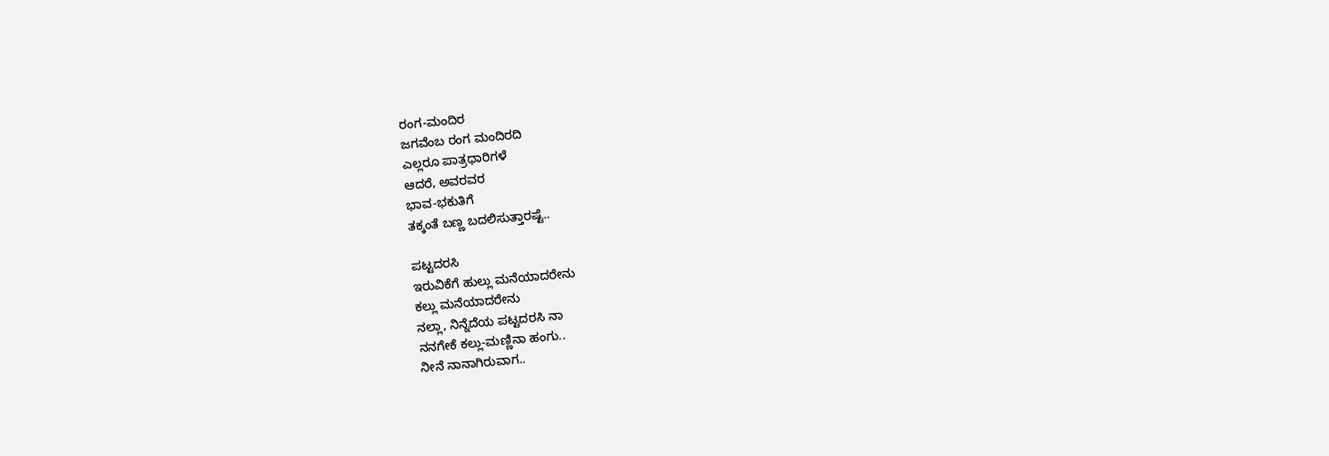ರಂಗ-ಮಂದಿರ
ಜಗವೆಂಬ ರಂಗ ಮಂದಿರದಿ
ಎಲ್ಲರೂ ಪಾತ್ರಧಾರಿಗಳೆ
ಆದರೆ, ಅವರವರ
ಭಾವ-ಭಕುತಿಗೆ
ತಕ್ಕಂತೆ ಬಣ್ಣ ಬದಲಿಸುತ್ತಾರಷ್ಟೆ..

ಪಟ್ಟದರಸಿ
ಇರುವಿಕೆಗೆ ಹುಲ್ಲು ಮನೆಯಾದರೇನು
ಕಲ್ಲು ಮನೆಯಾದರೇನು
ನಲ್ಲಾ, ನಿನ್ನೆದೆಯ ಪಟ್ಟದರಸಿ ನಾ
ನನಗೇಕೆ ಕಲ್ಲು-ಮಣ್ಣಿನಾ ಹಂಗು..
ನೀನೆ ನಾನಾಗಿರುವಾಗ..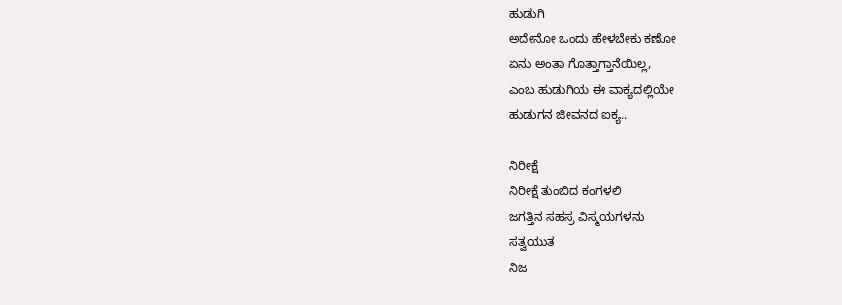ಹುಡುಗಿ
ಅದೇನೋ ಒಂದು ಹೇಳಬೇಕು ಕಣೋ
ಏನು ಅಂತಾ ಗೊತ್ತಾಗ್ತಾನೆಯಿಲ್ಲ,
ಎಂಬ ಹುಡುಗಿಯ ಈ ವಾಕ್ಯದಲ್ಲಿಯೇ
ಹುಡುಗನ ಜೀವನದ ಐಕ್ಯ..

ನಿರೀಕ್ಷೆ
ನಿರೀಕ್ಷೆ ತುಂಬಿದ ಕಂಗಳಲಿ
ಜಗತ್ತಿನ ಸಹಸ್ರ ವಿಸ್ಮಯಗಳನು
ಸತ್ವಯುತ
ನಿಜ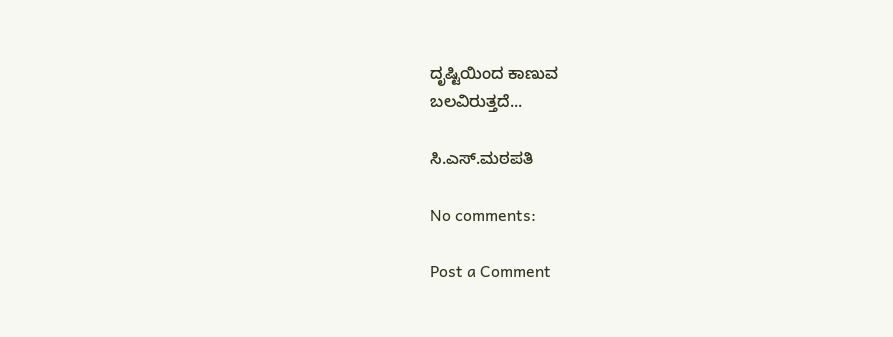ದೃಷ್ಟಿಯಿಂದ ಕಾಣುವ
ಬಲವಿರುತ್ತದೆ...

ಸಿ.ಎಸ್.ಮಠಪತಿ

No comments:

Post a Comment